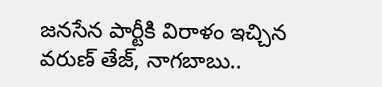జనసేన పార్టీకి విరాళం ఇచ్చిన వరుణ్ తేజ్, నాగబాబు..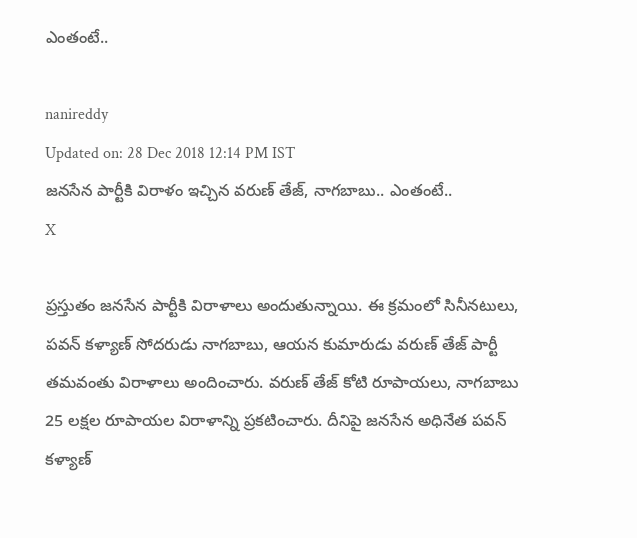ఎంతంటే..

nanireddy
Updated on: 28 Dec 2018 12:14 PM IST
జనసేన పార్టీకి విరాళం ఇచ్చిన వరుణ్ తేజ్, నాగబాబు.. ఎంతంటే..
X

ప్రస్తుతం జనసేన పార్టీకి విరాళాలు అందుతున్నాయి. ఈ క్రమంలో సినీనటులు, పవన్ కళ్యాణ్ సోదరుడు నాగబాబు, ఆయన కుమారుడు వరుణ్ తేజ్ పార్టీ తమవంతు విరాళాలు అందించారు. వరుణ్ తేజ్ కోటి రూపాయలు, నాగబాబు 25 లక్షల రూపాయల విరాళాన్ని ప్రకటించారు. దీనిపై జనసేన అధినేత పవన్ కళ్యాణ్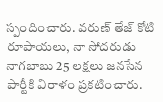స్పందించారు. వరుణ్ తేజ్ కోటి రూపాయలు, నా సోదరుడు నాగబాబు 25 లక్షలు జనసేన పార్టీకి విరాళం ప్రకటించారు.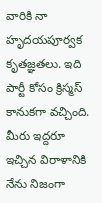వారికి నా హృదయపూర్వక కృతజ్ఞతలు. ఇది పార్టీ కోసం క్రిస్మస్ కానుకగా వచ్చింది. మీరు ఇద్దరూ ఇచ్చిన విరాళానికి నేను నిజంగా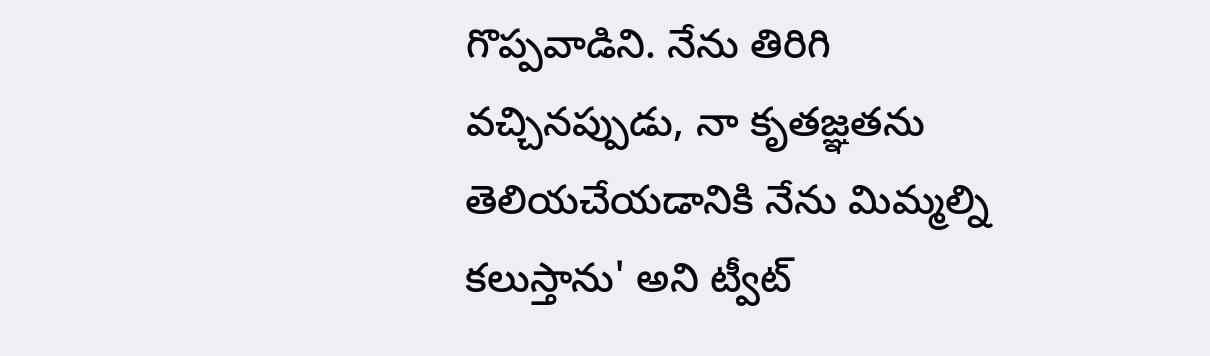గొప్పవాడిని. నేను తిరిగి వచ్చినప్పుడు, నా కృతజ్ఞతను తెలియచేయడానికి నేను మిమ్మల్ని కలుస్తాను' అని ట్వీట్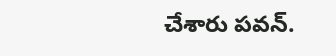చేశారు పవన్.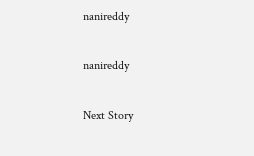nanireddy

nanireddy

Next Story